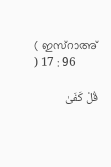( ഇസ്റാഅ് ) 17 : 96

قُلْ كَفَىٰ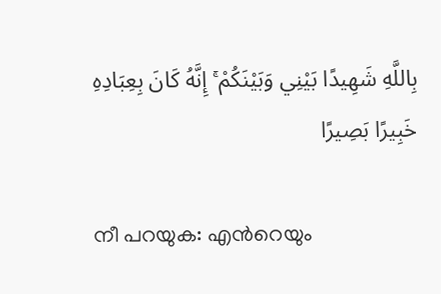بِاللَّهِ شَهِيدًا بَيْنِي وَبَيْنَكُمْ ۚ إِنَّهُ كَانَ بِعِبَادِهِ خَبِيرًا بَصِيرًا

നീ പറയുക: എന്‍റെയും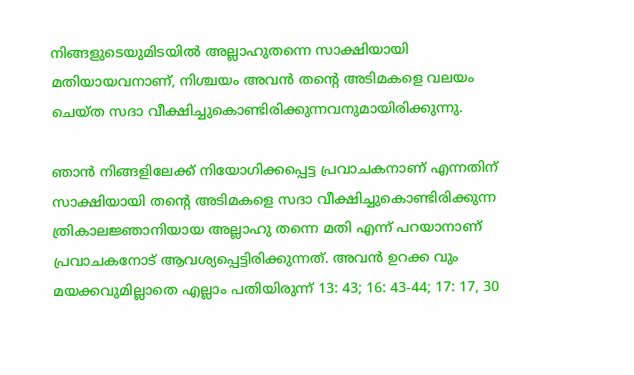നിങ്ങളുടെയുമിടയില്‍ അല്ലാഹുതന്നെ സാക്ഷിയായി മതിയായവനാണ്, നിശ്ചയം അവന്‍ തന്‍റെ അടിമകളെ വലയം ചെയ്ത സദാ വീക്ഷിച്ചുകൊണ്ടിരിക്കുന്നവനുമായിരിക്കുന്നു.

ഞാന്‍ നിങ്ങളിലേക്ക് നിയോഗിക്കപ്പെട്ട പ്രവാചകനാണ് എന്നതിന് സാക്ഷിയായി തന്‍റെ അടിമകളെ സദാ വീക്ഷിച്ചുകൊണ്ടിരിക്കുന്ന ത്രികാലജ്ഞാനിയായ അല്ലാഹു തന്നെ മതി എന്ന് പറയാനാണ് പ്രവാചകനോട് ആവശ്യപ്പെട്ടിരിക്കുന്നത്. അവന്‍ ഉറക്ക വും മയക്കവുമില്ലാതെ എല്ലാം പതിയിരുന്ന് 13: 43; 16: 43-44; 17: 17, 30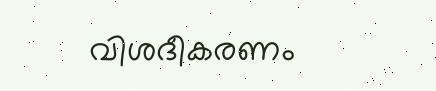വിശദീകരണം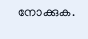നോക്കുക.